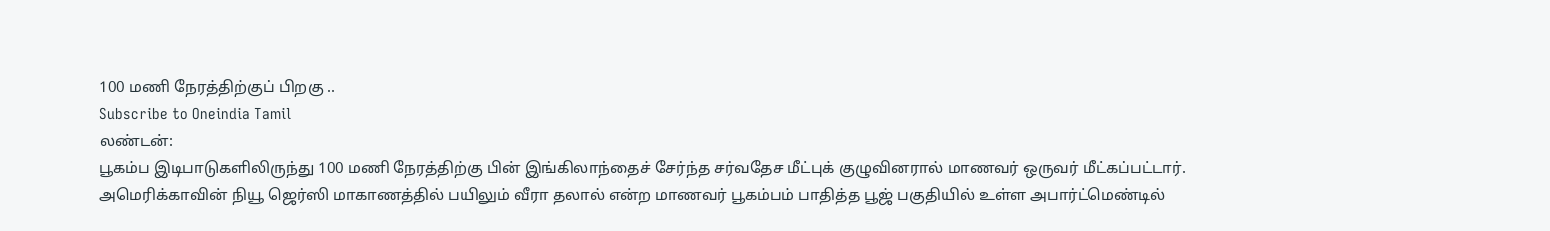100 மணி நேரத்திற்குப் பிறகு ..
Subscribe to Oneindia Tamil
லண்டன்:
பூகம்ப இடிபாடுகளிலிருந்து 100 மணி நேரத்திற்கு பின் இங்கிலாந்தைச் சேர்ந்த சர்வதேச மீட்புக் குழுவினரால் மாணவர் ஒருவர் மீட்கப்பட்டார்.
அமெரிக்காவின் நியூ ஜெர்ஸி மாகாணத்தில் பயிலும் வீரா தலால் என்ற மாணவர் பூகம்பம் பாதித்த பூஜ் பகுதியில் உள்ள அபார்ட்மெண்டில்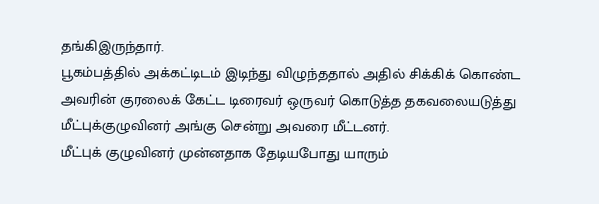தங்கிஇருந்தார்.
பூகம்பத்தில் அக்கட்டிடம் இடிந்து விழுந்ததால் அதில் சிக்கிக் கொண்ட அவரின் குரலைக் கேட்ட டிரைவர் ஒருவர் கொடுத்த தகவலையடுத்து மீட்புக்குழுவினர் அங்கு சென்று அவரை மீட்டனர்.
மீட்புக் குழுவினர் முன்னதாக தேடியபோது யாரும்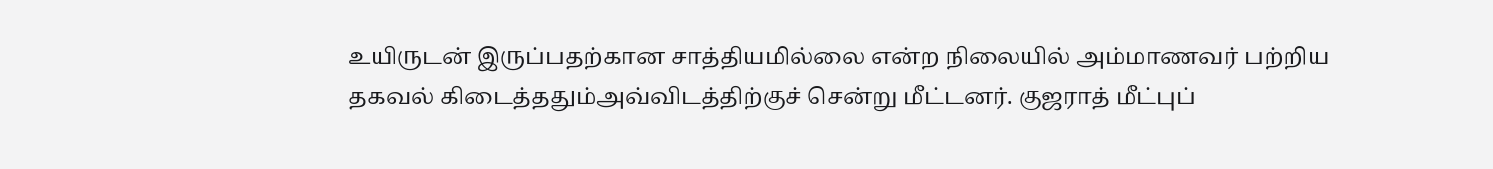உயிருடன் இருப்பதற்கான சாத்தியமில்லை என்ற நிலையில் அம்மாணவர் பற்றிய தகவல் கிடைத்ததும்அவ்விடத்திற்குச் சென்று மீட்டனர். குஜராத் மீட்புப்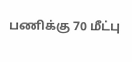பணிக்கு 70 மீட்பு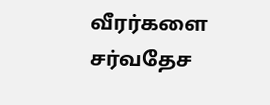வீரர்களை சர்வதேச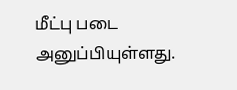மீட்பு படை அனுப்பியுள்ளது.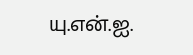யு.என்.ஐ.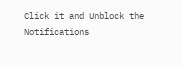Click it and Unblock the Notifications